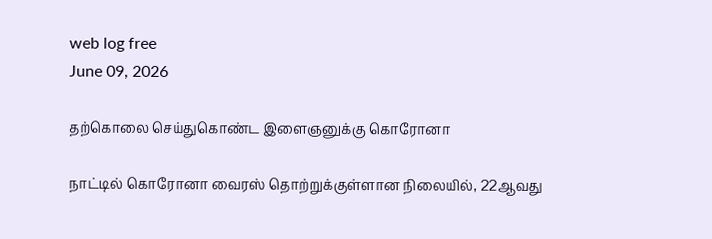web log free
June 09, 2026

தற்கொலை செய்துகொண்ட இளைஞனுக்கு கொரோனா

நாட்டில் கொரோனா வைரஸ் தொற்றுக்குள்ளான நிலையில், 22ஆவது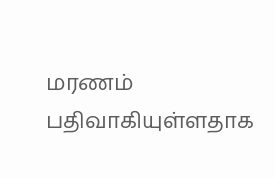மரணம் பதிவாகியுள்ளதாக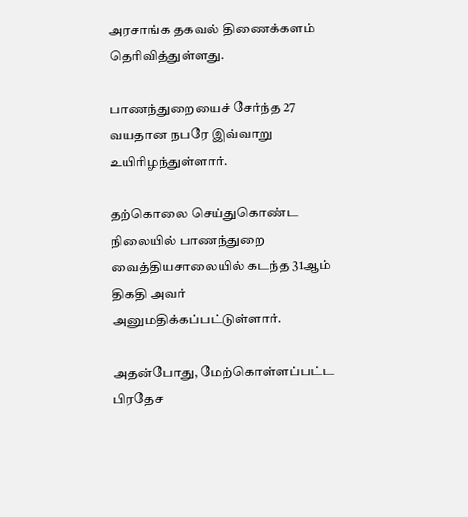அரசாங்க தகவல் திணைக்களம் தெரிவித்துள்ளது.

பாணந்துறையைச் சேர்ந்த 27 வயதான நபரே இவ்வாறு உயிரிழந்துள்ளார்.

தற்கொலை செய்துகொண்ட நிலையில் பாணந்துறை வைத்தியசாலையில் கடந்த 31ஆம் திகதி அவர் அனுமதிக்கப்பட்டுள்ளார்.

அதன்போது, மேற்கொள்ளப்பட்ட பிரதேச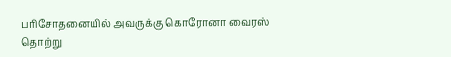பரிசோதனையில் அவருக்கு கொரோனா வைரஸ் தொற்று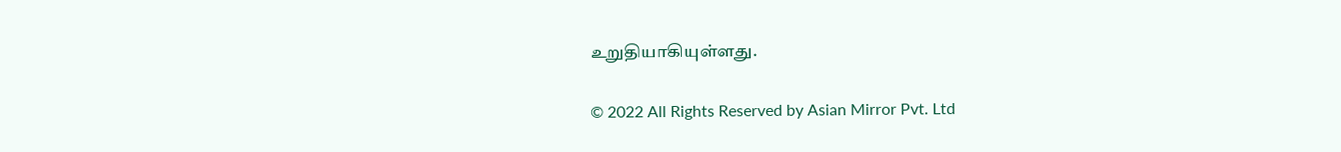உறுதியாகியுள்ளது.

© 2022 All Rights Reserved by Asian Mirror Pvt. Ltd